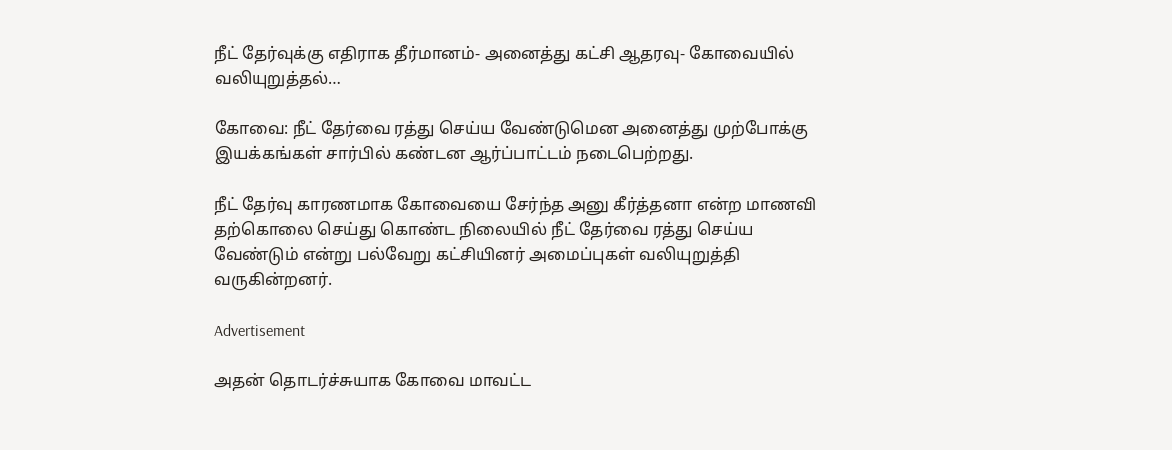நீட் தேர்வுக்கு எதிராக தீர்மானம்- அனைத்து கட்சி ஆதரவு- கோவையில் வலியுறுத்தல்…

கோவை: நீட் தேர்வை ரத்து செய்ய வேண்டுமென அனைத்து முற்போக்கு இயக்கங்கள் சார்பில் கண்டன ஆர்ப்பாட்டம் நடைபெற்றது.

நீட் தேர்வு காரணமாக கோவையை சேர்ந்த அனு கீர்த்தனா என்ற மாணவி தற்கொலை செய்து கொண்ட நிலையில் நீட் தேர்வை ரத்து செய்ய வேண்டும் என்று பல்வேறு கட்சியினர் அமைப்புகள் வலியுறுத்தி வருகின்றனர்.

Advertisement

அதன் தொடர்ச்சுயாக கோவை மாவட்ட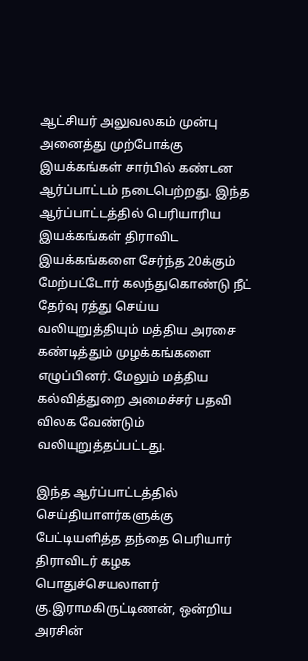ஆட்சியர் அலுவலகம் முன்பு அனைத்து முற்போக்கு இயக்கங்கள் சார்பில் கண்டன ஆர்ப்பாட்டம் நடைபெற்றது. இந்த ஆர்ப்பாட்டத்தில் பெரியாரிய இயக்கங்கள் திராவிட இயக்கங்களை சேர்ந்த 20க்கும் மேற்பட்டோர் கலந்துகொண்டு நீட் தேர்வு ரத்து செய்ய வலியுறுத்தியும் மத்திய அரசை கண்டித்தும் முழக்கங்களை எழுப்பினர். மேலும் மத்திய கல்வித்துறை அமைச்சர் பதவி விலக வேண்டும் வலியுறுத்தப்பட்டது.

இந்த ஆர்ப்பாட்டத்தில் செய்தியாளர்களுக்கு பேட்டியளித்த தந்தை பெரியார் திராவிடர் கழக பொதுச்செயலாளர் கு.இராமகிருட்டிணன், ஒன்றிய அரசின்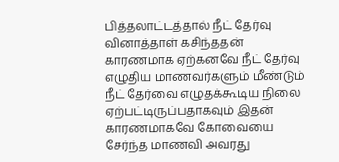பித்தலாட்டத்தால் நீட் தேர்வு வினாத்தாள் கசிந்ததன் காரணமாக ஏற்கனவே நீட் தேர்வு எழுதிய மாணவர்களும் மீண்டும் நீட் தேர்வை எழுதக்கூடிய நிலை ஏற்பட்டிருப்பதாகவும் இதன் காரணமாகவே கோவையை சேர்ந்த மாணவி அவரது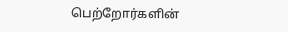பெற்றோர்களின்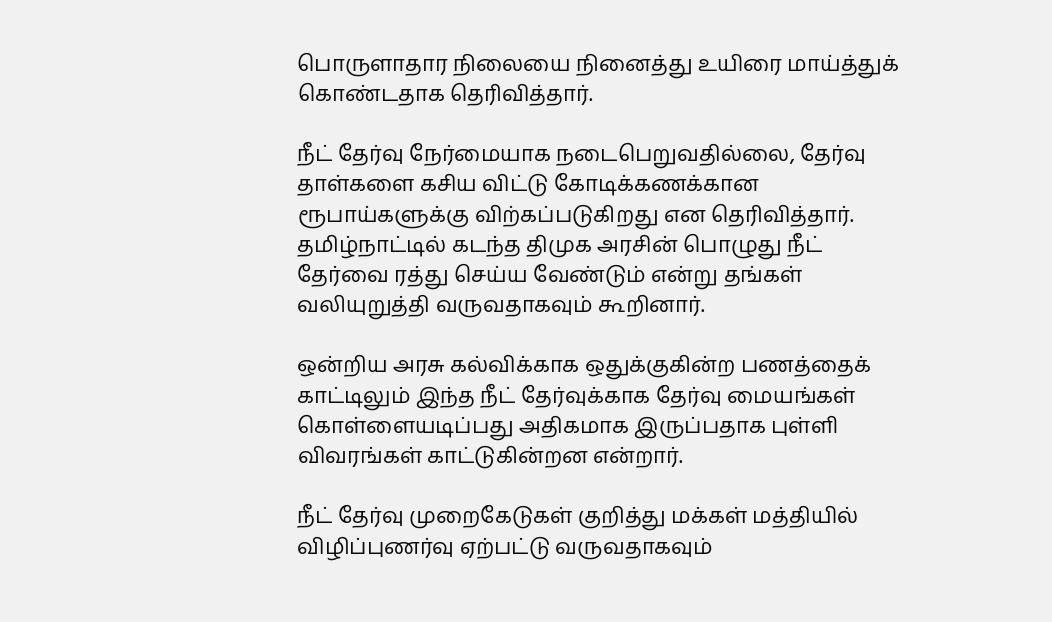பொருளாதார நிலையை நினைத்து உயிரை மாய்த்துக் கொண்டதாக தெரிவித்தார்.

நீட் தேர்வு நேர்மையாக நடைபெறுவதில்லை, தேர்வு தாள்களை கசிய விட்டு கோடிக்கணக்கான ரூபாய்களுக்கு விற்கப்படுகிறது என தெரிவித்தார். தமிழ்நாட்டில் கடந்த திமுக அரசின் பொழுது நீட் தேர்வை ரத்து செய்ய வேண்டும் என்று தங்கள் வலியுறுத்தி வருவதாகவும் கூறினார்.

ஒன்றிய அரசு கல்விக்காக ஒதுக்குகின்ற பணத்தைக் காட்டிலும் இந்த நீட் தேர்வுக்காக தேர்வு மையங்கள் கொள்ளையடிப்பது அதிகமாக இருப்பதாக புள்ளி விவரங்கள் காட்டுகின்றன என்றார்.

நீட் தேர்வு முறைகேடுகள் குறித்து மக்கள் மத்தியில் விழிப்புணர்வு ஏற்பட்டு வருவதாகவும்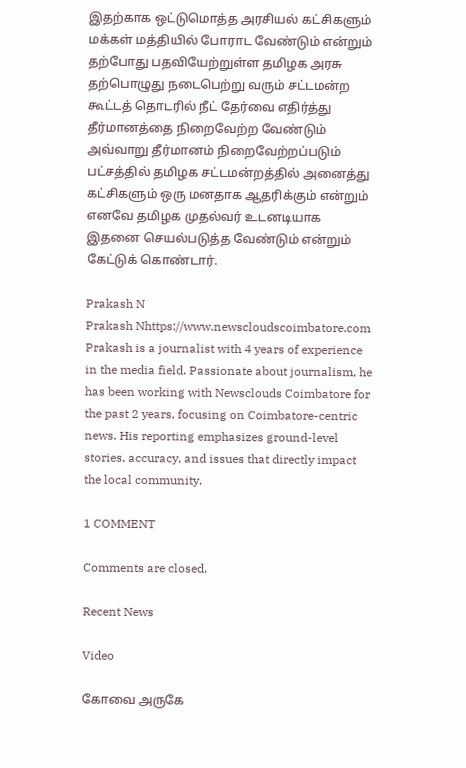இதற்காக ஒட்டுமொத்த அரசியல் கட்சிகளும் மக்கள் மத்தியில் போராட வேண்டும் என்றும் தற்போது பதவியேற்றுள்ள தமிழக அரசு தற்பொழுது நடைபெற்று வரும் சட்டமன்ற கூட்டத் தொடரில் நீட் தேர்வை எதிர்த்து தீர்மானத்தை நிறைவேற்ற வேண்டும் அவ்வாறு தீர்மானம் நிறைவேற்றப்படும் பட்சத்தில் தமிழக சட்டமன்றத்தில் அனைத்து கட்சிகளும் ஒரு மனதாக ஆதரிக்கும் என்றும் எனவே தமிழக முதல்வர் உடனடியாக இதனை செயல்படுத்த வேண்டும் என்றும் கேட்டுக் கொண்டார்.

Prakash N
Prakash Nhttps://www.newscloudscoimbatore.com
Prakash is a journalist with 4 years of experience in the media field. Passionate about journalism, he has been working with Newsclouds Coimbatore for the past 2 years, focusing on Coimbatore-centric news. His reporting emphasizes ground-level stories, accuracy, and issues that directly impact the local community.

1 COMMENT

Comments are closed.

Recent News

Video

கோவை அருகே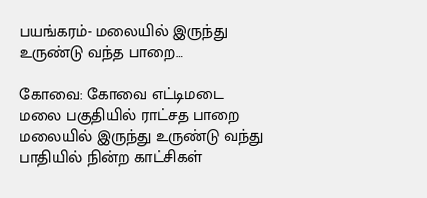பயங்கரம்- மலையில் இருந்து உருண்டு வந்த பாறை…

கோவை: கோவை எட்டிமடை மலை பகுதியில் ராட்சத பாறை மலையில் இருந்து உருண்டு வந்து பாதியில் நின்ற காட்சிகள்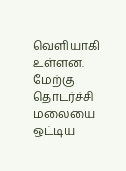வெளியாகி உள்ளன. மேற்கு தொடர்ச்சி மலையை ஒட்டிய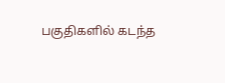பகுதிகளில் கடந்த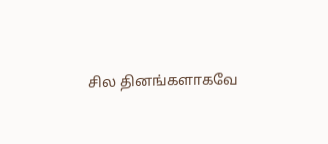சில தினங்களாகவே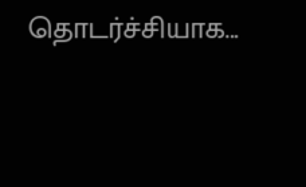தொடர்ச்சியாக...